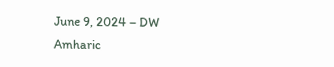June 9, 2024 – DW Amharic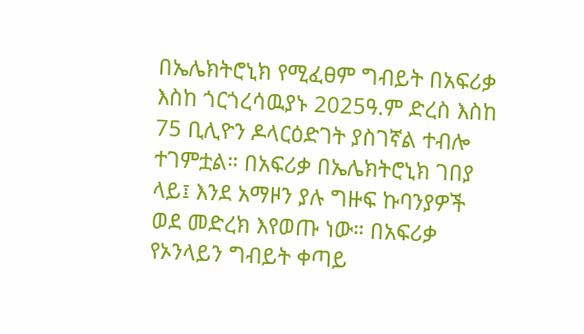በኤሌክትሮኒክ የሚፈፀም ግብይት በአፍሪቃ እስከ ጎርጎረሳዉያኑ 2025ዓ.ም ድረስ እስከ 75 ቢሊዮን ዶላርዕድገት ያስገኛል ተብሎ ተገምቷል። በአፍሪቃ በኤሌክትሮኒክ ገበያ ላይ፤ እንደ አማዞን ያሉ ግዙፍ ኩባንያዎች ወደ መድረክ እየወጡ ነው። በአፍሪቃ የኦንላይን ግብይት ቀጣይ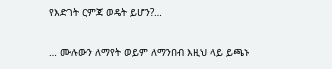የእድገት ርምጃ ወዴት ይሆን?…

… ሙሉውን ለማየት ወይም ለማንበብ እዚህ ላይ ይጫኑ